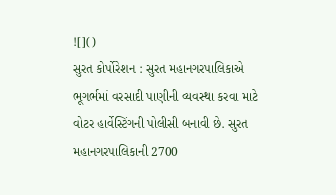![]()
સુરત કોર્પોરેશન : સુરત મહાનગરપાલિકાએ ભૂગર્ભમાં વરસાદી પાણીની વ્યવસ્થા કરવા માટે વોટર હાર્વેસ્ટિંગની પોલીસી બનાવી છે. સુરત મહાનગરપાલિકાની 2700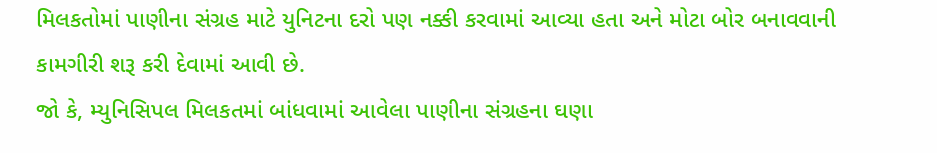મિલકતોમાં પાણીના સંગ્રહ માટે યુનિટના દરો પણ નક્કી કરવામાં આવ્યા હતા અને મોટા બોર બનાવવાની કામગીરી શરૂ કરી દેવામાં આવી છે.
જો કે, મ્યુનિસિપલ મિલકતમાં બાંધવામાં આવેલા પાણીના સંગ્રહના ઘણા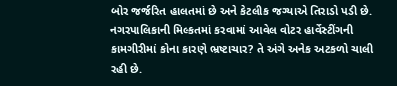બોર જર્જરિત હાલતમાં છે અને કેટલીક જગ્યાએ તિરાડો પડી છે. નગરપાલિકાની મિલ્કતમાં કરવામાં આવેલ વોટર હાર્વેસ્ટીંગની કામગીરીમાં કોના કારણે ભ્રષ્ટાચાર? તે અંગે અનેક અટકળો ચાલી રહી છે.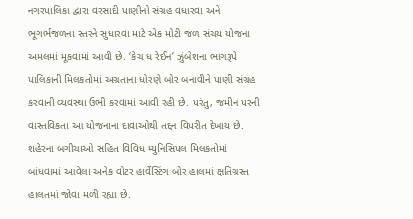નગરપાલિકા દ્વારા વરસાદી પાણીનો સંગ્રહ વધારવા અને ભૂગર્ભજળના સ્તરને સુધારવા માટે એક મોટી જળ સંચય યોજના અમલમાં મૂકવામાં આવી છે. ‘કેચ ધ રેઈન’ ઝુંબેશના ભાગરૂપે પાલિકાની મિલકતોમાં અગ્રતાના ધોરણે બોર બનાવીને પાણી સંગ્રહ કરવાની વ્યવસ્થા ઉભી કરવામાં આવી રહી છે. પરંતુ, જમીન પરની વાસ્તવિકતા આ યોજનાના દાવાઓથી તદ્દન વિપરીત દેખાય છે. શહેરના બગીચાઓ સહિત વિવિધ મ્યુનિસિપલ મિલકતોમાં બાંધવામાં આવેલા અનેક વોટર હાર્વેસ્ટિંગ બોર હાલમાં ક્ષતિગ્રસ્ત હાલતમાં જોવા મળી રહ્યા છે.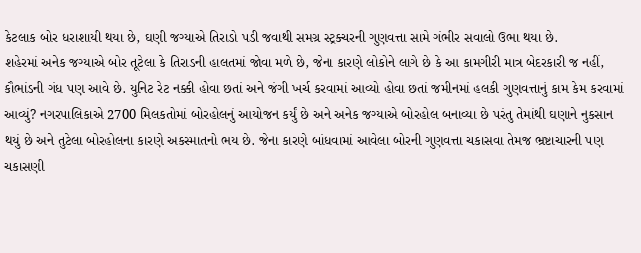કેટલાક બોર ધરાશાયી થયા છે, ઘણી જગ્યાએ તિરાડો પડી જવાથી સમગ્ર સ્ટ્રક્ચરની ગુણવત્તા સામે ગંભીર સવાલો ઉભા થયા છે.
શહેરમાં અનેક જગ્યાએ બોર તૂટેલા કે તિરાડની હાલતમાં જોવા મળે છે, જેના કારણે લોકોને લાગે છે કે આ કામગીરી માત્ર બેદરકારી જ નહીં, કૌભાંડની ગંધ પણ આવે છે. યુનિટ રેટ નક્કી હોવા છતાં અને જંગી ખર્ચ કરવામાં આવ્યો હોવા છતાં જમીનમાં હલકી ગુણવત્તાનું કામ કેમ કરવામાં આવ્યું? નગરપાલિકાએ 2700 મિલકતોમાં બોરહોલનું આયોજન કર્યું છે અને અનેક જગ્યાએ બોરહોલ બનાવ્યા છે પરંતુ તેમાંથી ઘણાને નુકસાન થયું છે અને તુટેલા બોરહોલના કારણે અકસ્માતનો ભય છે. જેના કારણે બાંધવામાં આવેલા બોરની ગુણવત્તા ચકાસવા તેમજ ભ્રષ્ટાચારની પણ ચકાસણી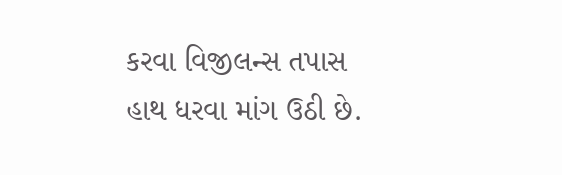કરવા વિજીલન્સ તપાસ હાથ ધરવા માંગ ઉઠી છે.